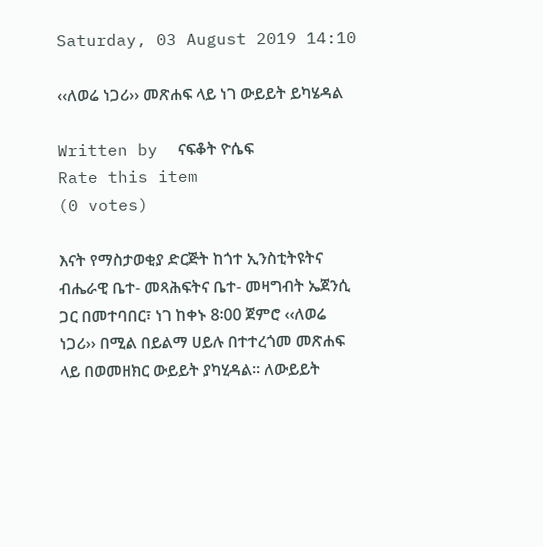Saturday, 03 August 2019 14:10

‹‹ለወሬ ነጋሪ›› መጽሐፍ ላይ ነገ ውይይት ይካሄዳል

Written by  ናፍቆት ዮሴፍ
Rate this item
(0 votes)

እናት የማስታወቂያ ድርጅት ከጎተ ኢንስቲትዩትና ብሔራዊ ቤተ- መጻሕፍትና ቤተ- መዛግብት ኤጀንሲ ጋር በመተባበር፣ ነገ ከቀኑ 8፡00 ጀምሮ ‹‹ለወሬ ነጋሪ›› በሚል በይልማ ሀይሉ በተተረጎመ መጽሐፍ ላይ በወመዘክር ውይይት ያካሂዳል፡፡ ለውይይት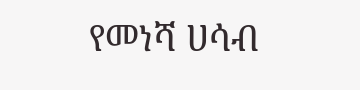የመነሻ ሀሳብ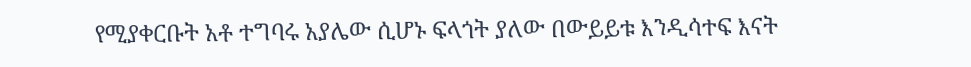የሚያቀርቡት አቶ ተግባሩ አያሌው ሲሆኑ ፍላጎት ያለው በውይይቱ እንዲሳተፍ እናት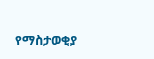የማስታወቂያ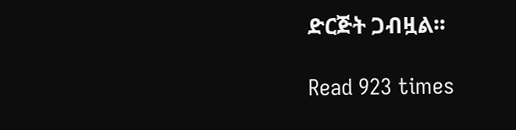ድርጅት ጋብዟል፡፡

Read 923 times